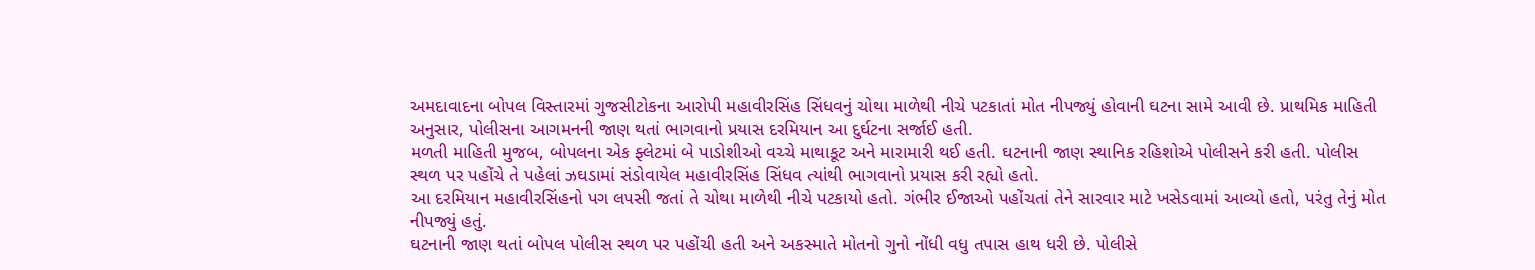અમદાવાદના બોપલ વિસ્તારમાં ગુજસીટોકના આરોપી મહાવીરસિંહ સિંધવનું ચોથા માળેથી નીચે પટકાતાં મોત નીપજ્યું હોવાની ઘટના સામે આવી છે. પ્રાથમિક માહિતી અનુસાર, પોલીસના આગમનની જાણ થતાં ભાગવાનો પ્રયાસ દરમિયાન આ દુર્ઘટના સર્જાઈ હતી.
મળતી માહિતી મુજબ, બોપલના એક ફ્લેટમાં બે પાડોશીઓ વચ્ચે માથાકૂટ અને મારામારી થઈ હતી. ઘટનાની જાણ સ્થાનિક રહિશોએ પોલીસને કરી હતી. પોલીસ સ્થળ પર પહોંચે તે પહેલાં ઝઘડામાં સંડોવાયેલ મહાવીરસિંહ સિંધવ ત્યાંથી ભાગવાનો પ્રયાસ કરી રહ્યો હતો.
આ દરમિયાન મહાવીરસિંહનો પગ લપસી જતાં તે ચોથા માળેથી નીચે પટકાયો હતો. ગંભીર ઈજાઓ પહોંચતાં તેને સારવાર માટે ખસેડવામાં આવ્યો હતો, પરંતુ તેનું મોત નીપજ્યું હતું.
ઘટનાની જાણ થતાં બોપલ પોલીસ સ્થળ પર પહોંચી હતી અને અકસ્માતે મોતનો ગુનો નોંધી વધુ તપાસ હાથ ધરી છે. પોલીસે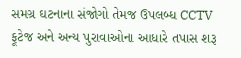સમગ્ર ઘટનાના સંજોગો તેમજ ઉપલબ્ધ CCTV ફૂટેજ અને અન્ય પુરાવાઓના આધારે તપાસ શરૂ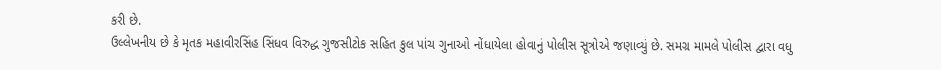કરી છે.
ઉલ્લેખનીય છે કે મૃતક મહાવીરસિંહ સિંધવ વિરુદ્ધ ગુજસીટોક સહિત કુલ પાંચ ગુનાઓ નોંધાયેલા હોવાનું પોલીસ સૂત્રોએ જણાવ્યું છે. સમગ્ર મામલે પોલીસ દ્વારા વધુ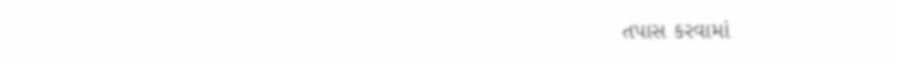તપાસ કરવામાં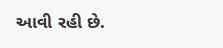આવી રહી છે.